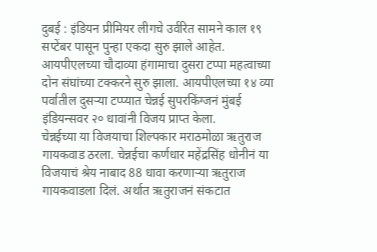दुबई : इंडियन प्रीमियर लीगचे उर्वरित सामने काल १९ सप्टेंबर पासून पुन्हा एकदा सुरु झाले आहेत. आयपीएलच्या चौदाव्या हंगामाचा दुसरा टप्पा महत्वाच्या दोन संघांच्या टक्करने सुरु झाला. आयपीएलच्या १४ व्या पर्वातील दुसऱ्या टप्प्यात चेन्नई सुपरकिंग्जनं मुंबई इंडियन्सवर २० धावांनी विजय प्राप्त केला.
चेन्नईच्या या विजयाचा शिल्पकार मराठमोळा ऋतुराज गायकवाड ठरला. चेन्नईचा कर्णधार महेंद्रसिंह धोनीनं या विजयाचं श्रेय नाबाद 88 धावा करणाऱ्या ऋतुराज गायकवाडला दिलं. अर्थात ऋतुराजनं संकटात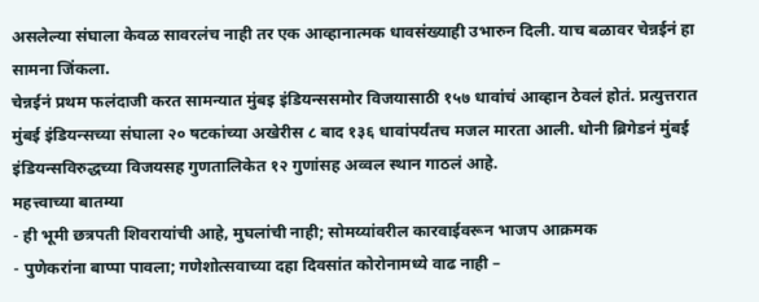असलेल्या संघाला केवळ सावरलंच नाही तर एक आव्हानात्मक धावसंख्याही उभारुन दिली. याच बळावर चेन्नईनं हा सामना जिंकला.
चेन्नईनं प्रथम फलंदाजी करत सामन्यात मुंबइ इंडियन्ससमोर विजयासाठी १५७ धावांचं आव्हान ठेवलं होतं. प्रत्युत्तरात मुंबई इंडियन्सच्या संघाला २० षटकांच्या अखेरीस ८ बाद १३६ धावांपर्यंतच मजल मारता आली. धोनी ब्रिगेडनं मुंबई इंडियन्सविरुद्धच्या विजयसह गुणतालिकेत १२ गुणांसह अव्वल स्थान गाठलं आहे.
महत्त्वाच्या बातम्या
- ही भूमी छत्रपती शिवरायांची आहे, मुघलांची नाही; सोमय्यांवरील कारवाईवरून भाजप आक्रमक
- पुणेकरांना बाप्पा पावला; गणेशोत्सवाच्या दहा दिवसांत कोरोनामध्ये वाढ नाही –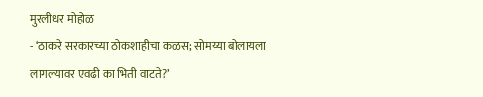मुरलीधर मोहोळ
- ‘ठाकरे सरकारच्या ठोकशाहीचा कळस; सोमय्या बोलायला लागल्यावर एवढी का भिती वाटते?’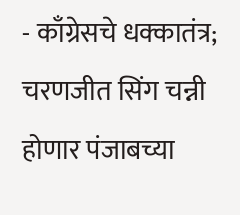- काँग्रेसचे धक्कातंत्र; चरणजीत सिंग चन्नी होणार पंजाबच्या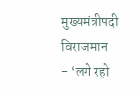मुख्यमंत्रीपदी विराजमान
- ‘लगे रहो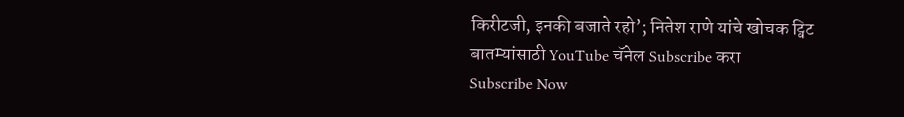किरीटजी, इनकी बजाते रहो’; नितेश राणे यांचे खोचक ट्विट
बातम्यांसाठी YouTube चॅनेल Subscribe करा
Subscribe Now